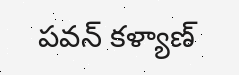పవన్ కళ్యాణ్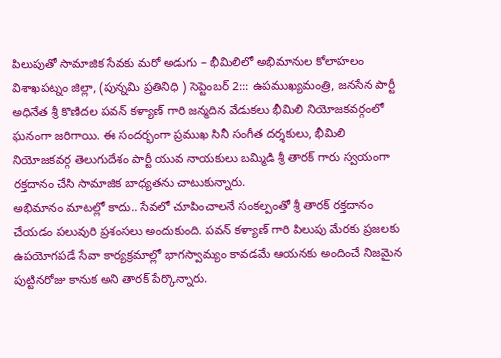పిలుపుతో సామాజిక సేవకు మరో అడుగు – భీమిలిలో అభిమానుల కోలాహలం
విశాఖపట్నం జిల్లా, (పున్నమి ప్రతినిధి ) సెప్టెంబర్ 2::: ఉపముఖ్యమంత్రి, జనసేన పార్టీ అధినేత శ్రీ కొణిదల పవన్ కళ్యాణ్ గారి జన్మదిన వేడుకలు భీమిలి నియోజకవర్గంలో ఘనంగా జరిగాయి. ఈ సందర్భంగా ప్రముఖ సినీ సంగీత దర్శకులు, భీమిలి నియోజకవర్గ తెలుగుదేశం పార్టీ యువ నాయకులు బమ్మిడి శ్రీ తారక్ గారు స్వయంగా రక్తదానం చేసి సామాజిక బాధ్యతను చాటుకున్నారు.
అభిమానం మాటల్లో కాదు.. సేవలో చూపించాలనే సంకల్పంతో శ్రీ తారక్ రక్తదానం చేయడం పలువురి ప్రశంసలు అందుకుంది. పవన్ కళ్యాణ్ గారి పిలుపు మేరకు ప్రజలకు ఉపయోగపడే సేవా కార్యక్రమాల్లో భాగస్వామ్యం కావడమే ఆయనకు అందించే నిజమైన పుట్టినరోజు కానుక అని తారక్ పేర్కొన్నారు.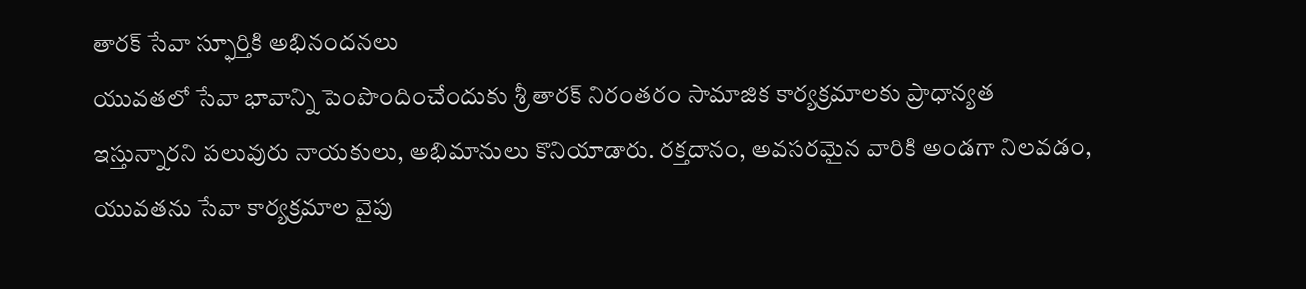తారక్ సేవా స్ఫూర్తికి అభినందనలు
యువతలో సేవా భావాన్ని పెంపొందించేందుకు శ్రీ తారక్ నిరంతరం సామాజిక కార్యక్రమాలకు ప్రాధాన్యత ఇస్తున్నారని పలువురు నాయకులు, అభిమానులు కొనియాడారు. రక్తదానం, అవసరమైన వారికి అండగా నిలవడం, యువతను సేవా కార్యక్రమాల వైపు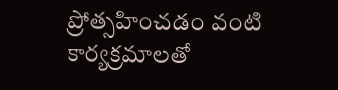ప్రోత్సహించడం వంటి కార్యక్రమాలతో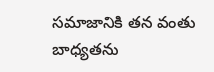సమాజానికి తన వంతు బాధ్యతను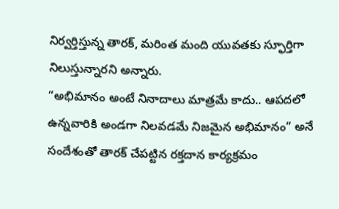నిర్వర్తిస్తున్న తారక్, మరింత మంది యువతకు స్ఫూర్తిగా నిలుస్తున్నారని అన్నారు.
“అభిమానం అంటే నినాదాలు మాత్రమే కాదు.. ఆపదలో ఉన్నవారికి అండగా నిలవడమే నిజమైన అభిమానం” అనే సందేశంతో తారక్ చేపట్టిన రక్తదాన కార్యక్రమం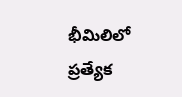భీమిలిలో ప్రత్యేక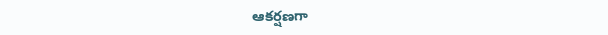ఆకర్షణగా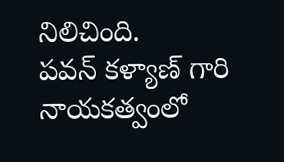నిలిచింది.
పవన్ కళ్యాణ్ గారి నాయకత్వంలో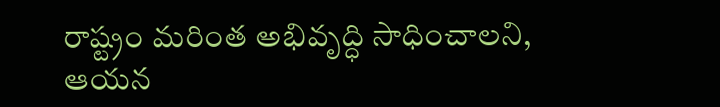రాష్ట్రం మరింత అభివృద్ధి సాధించాలని, ఆయన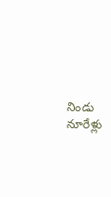నిండు నూరేళ్లు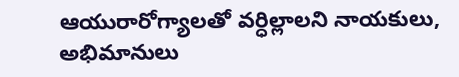ఆయురారోగ్యాలతో వర్ధిల్లాలని నాయకులు, అభిమానులు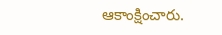ఆకాంక్షించారు.